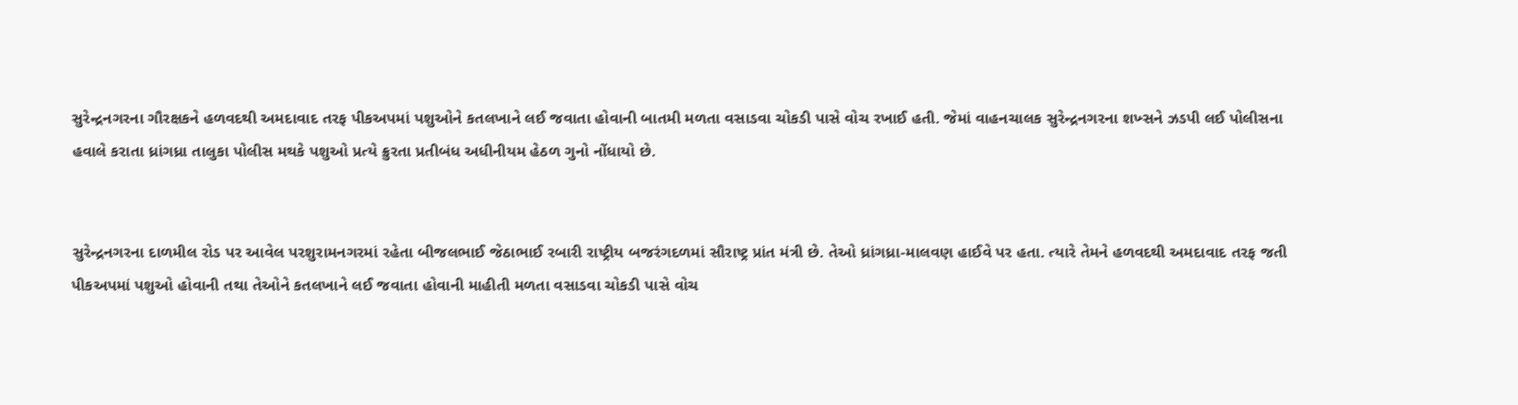સુરેન્દ્રનગરના ગૌરક્ષકને હળવદથી અમદાવાદ તરફ પીકઅપમાં પશુઓને કતલખાને લઈ જવાતા હોવાની બાતમી મળતા વસાડવા ચોકડી પાસે વોચ રખાઈ હતી. જેમાં વાહનચાલક સુરેન્દ્રનગરના શખ્સને ઝડપી લઈ પોલીસના હવાલે કરાતા ધ્રાંગધ્રા તાલુકા પોલીસ મથકે પશુઓ પ્રત્યે ક્રુરતા પ્રતીબંધ અધીનીયમ હેઠળ ગુનો નોંધાયો છે.


સુરેન્દ્રનગરના દાળમીલ રોડ પર આવેલ પરશુરામનગરમાં રહેતા બીજલભાઈ જેઠાભાઈ રબારી રાષ્ટ્રીય બજરંગદળમાં સૌરાષ્ટ્ર પ્રાંત મંત્રી છે. તેઓ ધ્રાંગધ્રા-માલવણ હાઈવે પર હતા. ત્યારે તેમને હળવદથી અમદાવાદ તરફ જતી પીકઅપમાં પશુઓ હોવાની તથા તેઓને કતલખાને લઈ જવાતા હોવાની માહીતી મળતા વસાડવા ચોકડી પાસે વોચ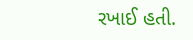રખાઈ હતી.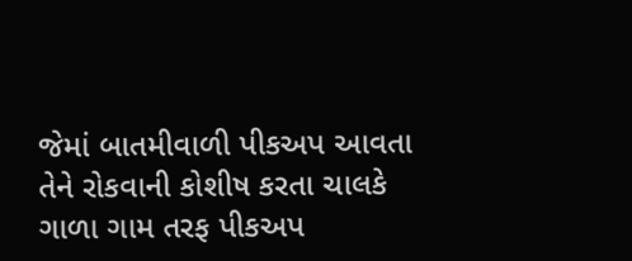જેમાં બાતમીવાળી પીકઅપ આવતા તેને રોકવાની કોશીષ કરતા ચાલકે ગાળા ગામ તરફ પીકઅપ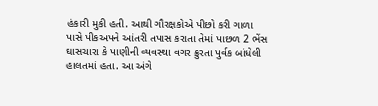હંકારી મુકી હતી. આથી ગૌરક્ષકોએ પીછો કરી ગાળા પાસે પીકઅપને આંતરી તપાસ કરાતા તેમાં પાછળ 2 ભેંસ ઘાસચારા કે પાણીની વ્યવસ્થા વગર ક્રુરતા પુર્વક બાંધેલી હાલતમાં હતા. આ અંગે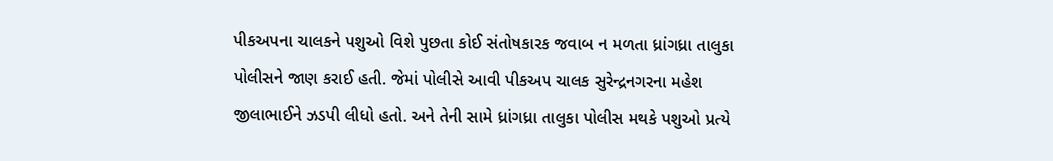પીકઅપના ચાલકને પશુઓ વિશે પુછતા કોઈ સંતોષકારક જવાબ ન મળતા ધ્રાંગધ્રા તાલુકા પોલીસને જાણ કરાઈ હતી. જેમાં પોલીસે આવી પીકઅપ ચાલક સુરેન્દ્રનગરના મહેશ જીલાભાઈને ઝડપી લીધો હતો. અને તેની સામે ધ્રાંગધ્રા તાલુકા પોલીસ મથકે પશુઓ પ્રત્યે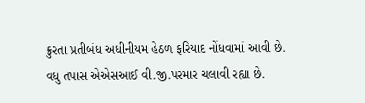ક્રુરતા પ્રતીબંધ અધીનીયમ હેઠળ ફરિયાદ નોંધવામાં આવી છે. વધુ તપાસ એએસઆઈ વી.જી.પરમાર ચલાવી રહ્યા છે.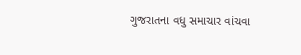ગુજરાતના વધુ સમાચાર વાંચવા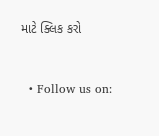માટે ક્લિક કરો


  • Follow us on: